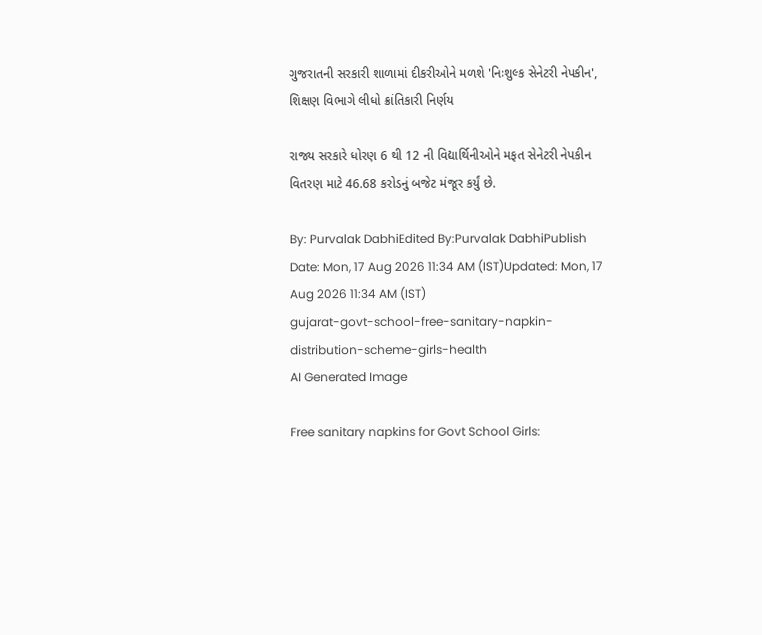ગુજરાતની સરકારી શાળામાં દીકરીઓને મળશે 'નિઃશુલ્ક સેનેટરી નેપકીન', શિક્ષણ વિભાગે લીધો ક્રાંતિકારી નિર્ણય

રાજ્ય સરકારે ધોરણ 6 થી 12 ની વિદ્યાર્થિનીઓને મફત સેનેટરી નેપકીન વિતરણ માટે 46.68 કરોડનું બજેટ મંજૂર કર્યું છે.

By: Purvalak DabhiEdited By:Purvalak DabhiPublish Date: Mon, 17 Aug 2026 11:34 AM (IST)Updated: Mon, 17 Aug 2026 11:34 AM (IST)
gujarat-govt-school-free-sanitary-napkin-distribution-scheme-girls-health
AI Generated Image

Free sanitary napkins for Govt School Girls: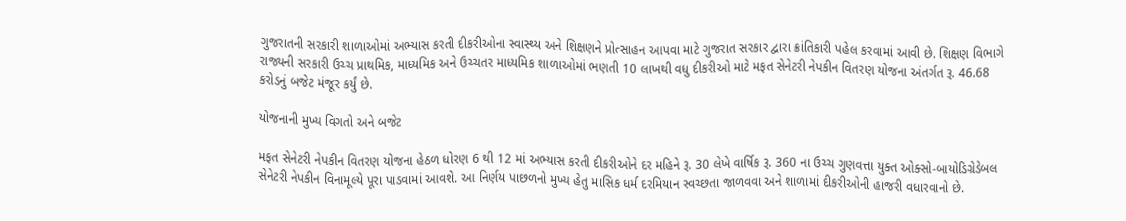ગુજરાતની સરકારી શાળાઓમાં અભ્યાસ કરતી દીકરીઓના સ્વાસ્થ્ય અને શિક્ષણને પ્રોત્સાહન આપવા માટે ગુજરાત સરકાર દ્વારા ક્રાંતિકારી પહેલ કરવામાં આવી છે. શિક્ષણ વિભાગે રાજ્યની સરકારી ઉચ્ચ પ્રાથમિક, માધ્યમિક અને ઉચ્ચતર માધ્યમિક શાળાઓમાં ભણતી 10 લાખથી વધુ દીકરીઓ માટે મફત સેનેટરી નેપકીન વિતરણ યોજના અંતર્ગત રૂ. 46.68 કરોડનું બજેટ મંજૂર કર્યું છે.

યોજનાની મુખ્ય વિગતો અને બજેટ

મફત સેનેટરી નેપકીન વિતરણ યોજના હેઠળ ધોરણ 6 થી 12 માં અભ્યાસ કરતી દીકરીઓને દર મહિને રૂ. 30 લેખે વાર્ષિક રૂ. 360 ના ઉચ્ચ ગુણવત્તા યુક્ત ઓક્સો-બાયોડિગ્રેડેબલ સેનેટરી નેપકીન વિનામૂલ્યે પૂરા પાડવામાં આવશે. આ નિર્ણય પાછળનો મુખ્ય હેતુ માસિક ધર્મ દરમિયાન સ્વચ્છતા જાળવવા અને શાળામાં દીકરીઓની હાજરી વધારવાનો છે.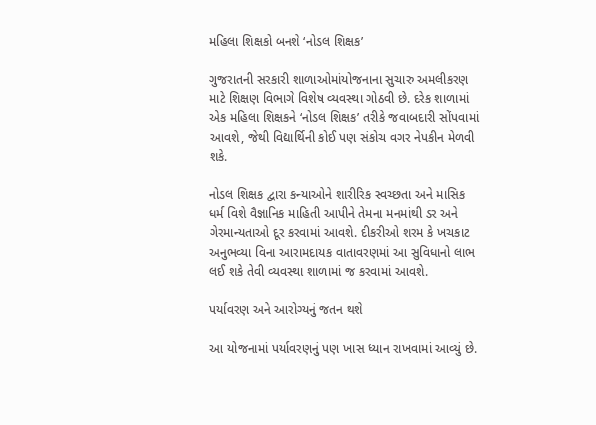મહિલા શિક્ષકો બનશે ‘નોડલ શિક્ષક’

ગુજરાતની સરકારી શાળાઓમાંયોજનાના સુચારુ અમલીકરણ માટે શિક્ષણ વિભાગે વિશેષ વ્યવસ્થા ગોઠવી છે. દરેક શાળામાં એક મહિલા શિક્ષકને ‘નોડલ શિક્ષક’ તરીકે જવાબદારી સોંપવામાં આવશે, જેથી વિદ્યાર્થિની કોઈ પણ સંકોચ વગર નેપકીન મેળવી શકે.

નોડલ શિક્ષક દ્વારા કન્યાઓને શારીરિક સ્વચ્છતા અને માસિક ધર્મ વિશે વૈજ્ઞાનિક માહિતી આપીને તેમના મનમાંથી ડર અને ગેરમાન્યતાઓ દૂર કરવામાં આવશે. દીકરીઓ શરમ કે ખચકાટ અનુભવ્યા વિના આરામદાયક વાતાવરણમાં આ સુવિધાનો લાભ લઈ શકે તેવી વ્યવસ્થા શાળામાં જ કરવામાં આવશે.

પર્યાવરણ અને આરોગ્યનું જતન થશે

આ યોજનામાં પર્યાવરણનું પણ ખાસ ધ્યાન રાખવામાં આવ્યું છે.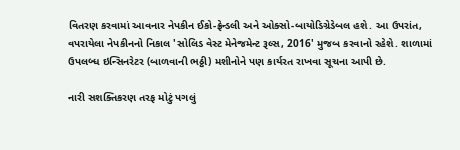વિતરણ કરવામાં આવનાર નેપકીન ઈકો-ફ્રેન્ડલી અને ઓક્સો-બાયોડિગ્રેડેબલ હશે. આ ઉપરાંત, વપરાયેલા નેપકીનનો નિકાલ 'સોલિડ વેસ્ટ મેનેજમેન્ટ રૂલ્સ, 2016' મુજબ કરવાનો રહેશે. શાળામાં ઉપલબ્ધ ઇન્સિનરેટર (બાળવાની ભઠ્ઠી) મશીનોને પણ કાર્યરત રાખવા સૂચના આપી છે.

નારી સશક્તિકરણ તરફ મોટું પગલું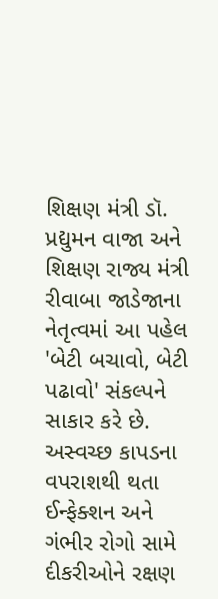શિક્ષણ મંત્રી ડૉ. પ્રદ્યુમન વાજા અને શિક્ષણ રાજ્ય મંત્રી રીવાબા જાડેજાના નેતૃત્વમાં આ પહેલ 'બેટી બચાવો, બેટી પઢાવો' સંકલ્પને સાકાર કરે છે. અસ્વચ્છ કાપડના વપરાશથી થતા ઈન્ફેક્શન અને ગંભીર રોગો સામે દીકરીઓને રક્ષણ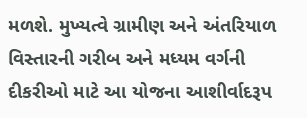મળશે. મુખ્યત્વે ગ્રામીણ અને અંતરિયાળ વિસ્તારની ગરીબ અને મધ્યમ વર્ગની દીકરીઓ માટે આ યોજના આશીર્વાદરૂપ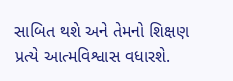સાબિત થશે અને તેમનો શિક્ષણ પ્રત્યે આત્મવિશ્વાસ વધારશે.